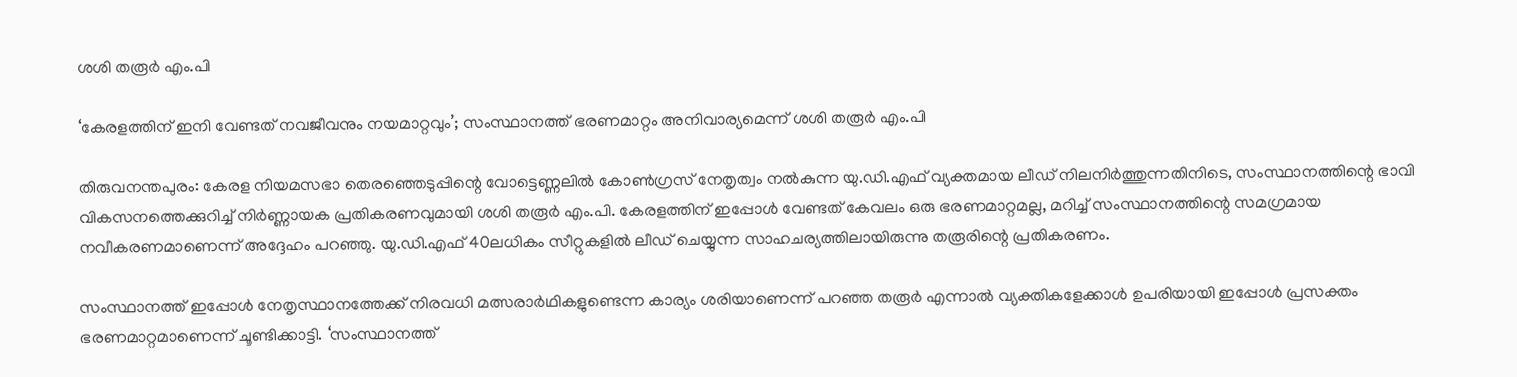ശശി തരൂർ എം.പി

‘കേരളത്തിന് ഇനി വേണ്ടത് നവജീവനും നയമാറ്റവും’; സംസ്ഥാനത്ത് ഭരണമാറ്റം അനിവാര്യമെന്ന് ശശി തരൂർ എം.പി

തിരുവനന്തപുരം: കേരള നിയമസഭാ തെരഞ്ഞെടുപ്പിന്റെ വോട്ടെണ്ണലിൽ കോൺഗ്രസ് നേതൃത്വം നൽകുന്ന യു.ഡി.എഫ് വ്യക്തമായ ലീഡ് നിലനിർത്തുന്നതിനിടെ, സംസ്ഥാനത്തിന്റെ ഭാവി വികസനത്തെക്കുറിച്ച് നിർണ്ണായക പ്രതികരണവുമായി ശശി തരൂർ എം.പി. കേരളത്തിന് ഇപ്പോൾ വേണ്ടത് കേവലം ഒരു ഭരണമാറ്റമല്ല, മറിച്ച് സംസ്ഥാനത്തിന്റെ സമഗ്രമായ നവീകരണമാണെന്ന് അദ്ദേഹം പറഞ്ഞു. യു.ഡി.എഫ് 40ലധികം സീറ്റുകളിൽ ലീഡ് ചെയ്യുന്ന സാഹചര്യത്തിലായിരുന്നു തരൂരിന്റെ പ്രതികരണം.

സംസ്ഥാനത്ത് ഇപ്പോൾ നേതൃസ്ഥാനത്തേക്ക് നിരവധി മത്സരാർഥികളുണ്ടെന്ന കാര്യം ശരിയാണെന്ന് പറഞ്ഞ തരൂർ എന്നാൽ വ്യക്തികളേക്കാൾ ഉപരിയായി ഇപ്പോൾ പ്രസക്തം ഭരണമാറ്റമാണെന്ന് ചൂണ്ടിക്കാട്ടി. ‘സംസ്ഥാനത്ത്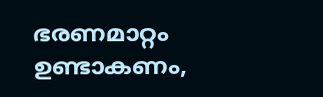ഭരണമാറ്റം ഉണ്ടാകണം,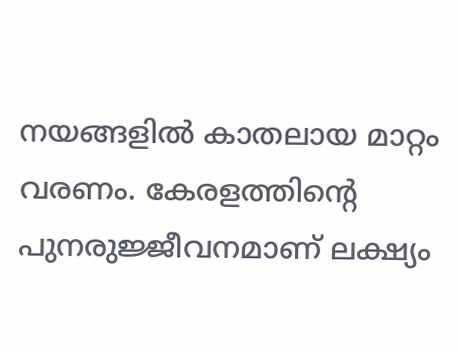നയങ്ങളിൽ കാതലായ മാറ്റം വരണം. കേരളത്തിന്റെ പുനരുജ്ജീവനമാണ് ലക്ഷ്യം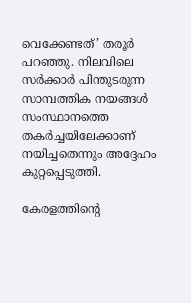വെക്കേണ്ടത്’ തരൂർ പറഞ്ഞു. നിലവിലെ സർക്കാർ പിന്തുടരുന്ന സാമ്പത്തിക നയങ്ങൾ സംസ്ഥാനത്തെ തകർച്ചയിലേക്കാണ് നയിച്ചതെന്നും അദ്ദേഹം കുറ്റപ്പെടുത്തി.

കേരളത്തിന്റെ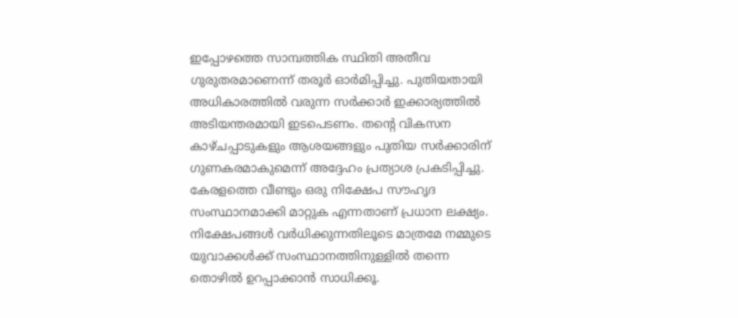ഇപ്പോഴത്തെ സാമ്പത്തിക സ്ഥിതി അതീവ ഗുരുതരമാണെന്ന് തരൂർ ഓർമിപ്പിച്ചു. പുതിയതായി അധികാരത്തിൽ വരുന്ന സർക്കാർ ഇക്കാര്യത്തിൽ അടിയന്തരമായി ഇടപെടണം. തന്റെ വികസന കാഴ്ചപ്പാടുകളും ആശയങ്ങളും പുതിയ സർക്കാരിന് ഗുണകരമാകുമെന്ന് അദ്ദേഹം പ്രത്യാശ പ്രകടിപ്പിച്ചു. കേരളത്തെ വീണ്ടും ഒരു നിക്ഷേപ സൗഹൃദ സംസ്ഥാനമാക്കി മാറ്റുക എന്നതാണ് പ്രധാന ലക്ഷ്യം. നിക്ഷേപങ്ങൾ വർധിക്കുന്നതിലൂടെ മാത്രമേ നമ്മുടെ യുവാക്കൾക്ക് സംസ്ഥാനത്തിനുള്ളിൽ തന്നെ തൊഴിൽ ഉറപ്പാക്കാൻ സാധിക്കൂ.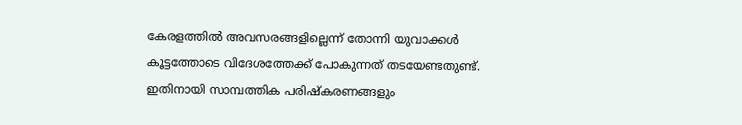കേരളത്തിൽ അവസരങ്ങളില്ലെന്ന് തോന്നി യുവാക്കൾ കൂട്ടത്തോടെ വിദേശത്തേക്ക് പോകുന്നത് തടയേണ്ടതുണ്ട്. ഇതിനായി സാമ്പത്തിക പരിഷ്കരണങ്ങളും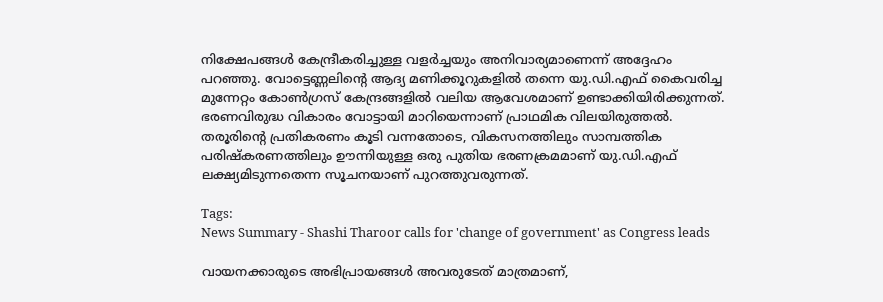നിക്ഷേപങ്ങൾ കേന്ദ്രീകരിച്ചുള്ള വളർച്ചയും അനിവാര്യമാണെന്ന് അദ്ദേഹം പറഞ്ഞു. വോട്ടെണ്ണലിന്റെ ആദ്യ മണിക്കൂറുകളിൽ തന്നെ യു.ഡി.എഫ് കൈവരിച്ച മുന്നേറ്റം കോൺഗ്രസ് കേന്ദ്രങ്ങളിൽ വലിയ ആവേശമാണ് ഉണ്ടാക്കിയിരിക്കുന്നത്. ഭരണവിരുദ്ധ വികാരം വോട്ടായി മാറിയെന്നാണ് പ്രാഥമിക വിലയിരുത്തൽ. തരൂരിന്റെ പ്രതികരണം കൂടി വന്നതോടെ, വികസനത്തിലും സാമ്പത്തിക പരിഷ്കരണത്തിലും ഊന്നിയുള്ള ഒരു പുതിയ ഭരണക്രമമാണ് യു.ഡി.എഫ് ലക്ഷ്യമിടുന്നതെന്ന സൂചനയാണ് പുറത്തുവരുന്നത്.

Tags:
News Summary - Shashi Tharoor calls for 'change of government' as Congress leads

വായനക്കാരുടെ അഭിപ്രായങ്ങള്‍ അവരുടേത് മാത്രമാണ്,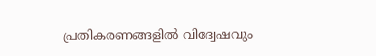പ്രതികരണങ്ങളിൽ വിദ്വേഷവും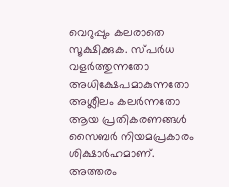വെറുപ്പും കലരാതെ സൂക്ഷിക്കുക. സ്പർധ വളർത്തുന്നതോ അധിക്ഷേപമാകുന്നതോ അശ്ലീലം കലർന്നതോ ആയ പ്രതികരണങ്ങൾ സൈബർ നിയമപ്രകാരം ശിക്ഷാർഹമാണ്. അത്തരം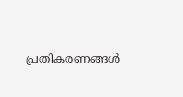പ്രതികരണങ്ങൾ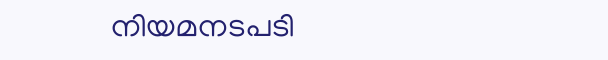നിയമനടപടി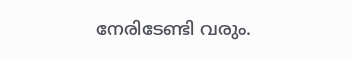നേരിടേണ്ടി വരും.